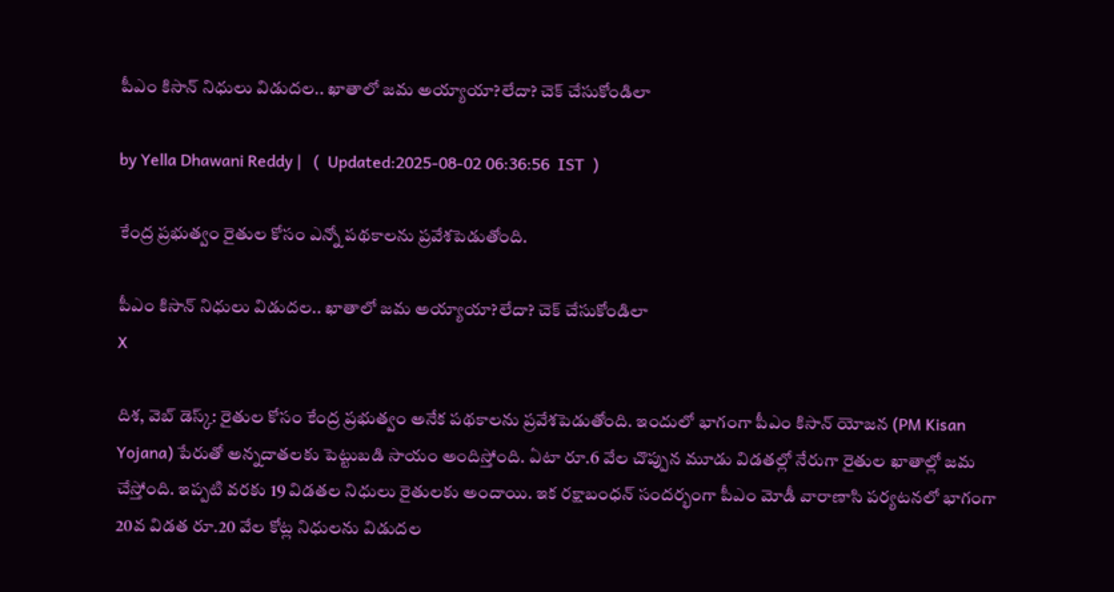పీఎం కిసాన్‌ నిధులు విడుదల.. ఖాతాలో జమ అయ్యాయా?లేదా? చెక్ చేసుకోండిలా

by Yella Dhawani Reddy |   (  Updated:2025-08-02 06:36:56  IST  )

కేంద్ర ప్రభుత్వం రైతుల కోసం ఎన్నో పథకాలను ప్రవేశపెడుతోంది.

పీఎం కిసాన్‌ నిధులు విడుదల.. ఖాతాలో జమ అయ్యాయా?లేదా? చెక్ చేసుకోండిలా
X

దిశ, వెబ్ డెస్క్: రైతుల కోసం కేంద్ర ప్రభుత్వం అనేక పథకాలను ప్రవేశపెడుతోంది. ఇందులో భాగంగా పీఎం కిసాన్ యోజన (PM Kisan Yojana) పేరుతో అన్నదాతలకు పెట్టుబడి సాయం అందిస్తోంది. ఏటా రూ.6 వేల చొప్పున మూడు విడతల్లో నేరుగా రైతుల ఖాతాల్లో జమ చేస్తోంది. ఇప్పటి వరకు 19 విడతల నిధులు రైతులకు అందాయి. ఇక రక్షాబంధన్ సందర్భంగా పీఎం మోడీ వారాణాసి పర్యటనలో భాగంగా 20వ విడత రూ.20 వేల కోట్ల నిధులను విడుదల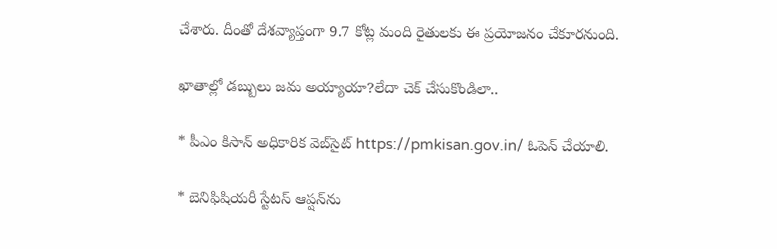చేశారు. దీంతో దేశవ్యాప్తంగా 9.7 కోట్ల మంది రైతులకు ఈ ప్రయోజనం చేకూరనుంది.

ఖాతాల్లో డబ్బులు జమ అయ్యాయా?లేదా చెక్ చేసుకొండిలా..

* పీఎం కిసాన్ అధికారిక వెబ్‌సైట్ https://pmkisan.gov.in/ ఓపెన్ చేయాలి.

* బెనిఫిషియ‌రీ స్టేట‌స్ ఆప్షన్‌ను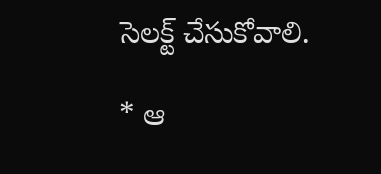సెలక్ట్ చేసుకోవాలి.

* ఆ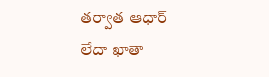త‌ర్వాత ఆధార్ లేదా ఖాతా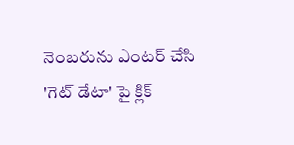నెంబ‌రును ఎంట‌ర్ చేసి 'గెట్ డేటా' పై క్లిక్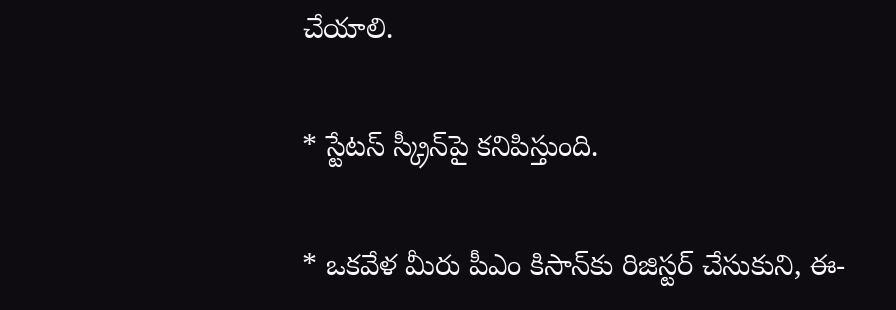చేయాలి.

* స్టేట‌స్ స్క్రీన్‌పై క‌నిపిస్తుంది.

* ఒక‌వేళ మీరు పీఎం కిసాన్‌కు రిజిస్టర్ చేసుకుని, ఈ-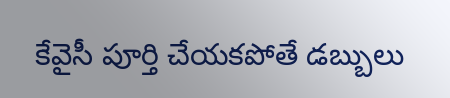కేవైసీ పూర్తి చేయకపోతే డబ్బులు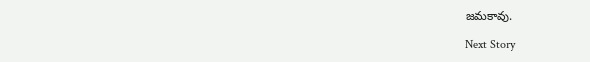జమకావు.

Next Story